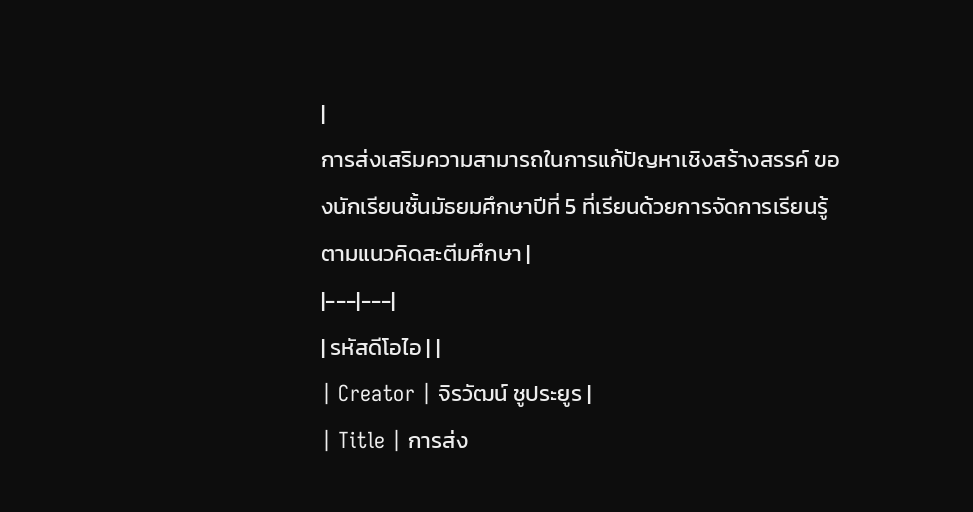|
การส่งเสริมความสามารถในการแก้ปัญหาเชิงสร้างสรรค์ ของนักเรียนชั้นมัธยมศึกษาปีที่ 5 ที่เรียนด้วยการจัดการเรียนรู้ตามแนวคิดสะตีมศึกษา |
|---|---|
| รหัสดีโอไอ | |
| Creator | จิรวัฒน์ ชูประยูร |
| Title | การส่ง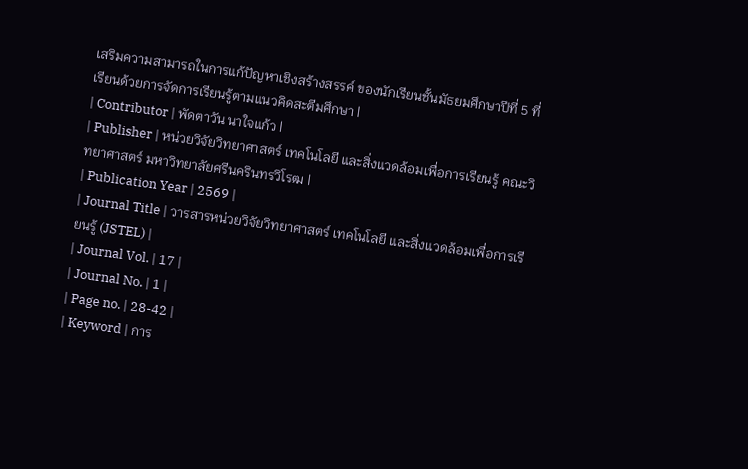เสริมความสามารถในการแก้ปัญหาเชิงสร้างสรรค์ ของนักเรียนชั้นมัธยมศึกษาปีที่ 5 ที่เรียนด้วยการจัดการเรียนรู้ตามแนวคิดสะตีมศึกษา |
| Contributor | พัดตาวัน นาใจแก้ว |
| Publisher | หน่วยวิจัยวิทยาศาสตร์ เทคโนโลยี และสิ่งแวดล้อมเพื่อการเรียนรู้ คณะวิทยาศาสตร์ มหาวิทยาลัยศรีนครินทรวิโรฒ |
| Publication Year | 2569 |
| Journal Title | วารสารหน่วยวิจัยวิทยาศาสตร์ เทคโนโลยี และสิ่งแวดล้อมเพื่อการเรียนรู้ (JSTEL) |
| Journal Vol. | 17 |
| Journal No. | 1 |
| Page no. | 28-42 |
| Keyword | การ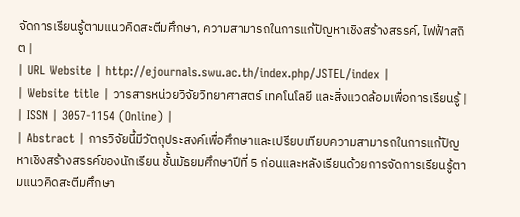จัดการเรียนรู้ตามแนวคิดสะตีมศึกษา, ความสามารถในการแก้ปัญหาเชิงสร้างสรรค์, ไฟฟ้าสถิต |
| URL Website | http://ejournals.swu.ac.th/index.php/JSTEL/index |
| Website title | วารสารหน่วยวิจัยวิทยาศาสตร์ เทคโนโลยี และสิ่งแวดล้อมเพื่อการเรียนรู้ |
| ISSN | 3057-1154 (Online) |
| Abstract | การวิจัยนี้มีวัตถุประสงค์เพื่อศึกษาและเปรียบเทียบความสามารถในการแก้ปัญหาเชิงสร้างสรรค์ของนักเรียน ชั้นมัธยมศึกษาปีที่ 5 ก่อนและหลังเรียนด้วยการจัดการเรียนรู้ตามแนวคิดสะตีมศึกษา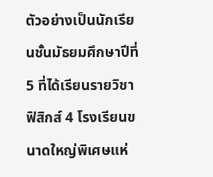ตัวอย่างเป็นนักเรียนชั้นมัธยมศึกษาปีที่ 5 ที่ได้เรียนรายวิชา ฟิสิกส์ 4 โรงเรียนขนาดใหญ่พิเศษแห่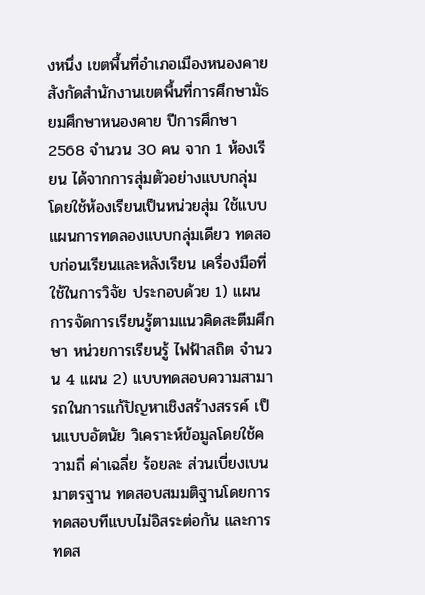งหนึ่ง เขตพื้นที่อำเภอเมืองหนองคาย สังกัดสำนักงานเขตพื้นที่การศึกษามัธยมศึกษาหนองคาย ปีการศึกษา 2568 จำนวน 30 คน จาก 1 ห้องเรียน ได้จากการสุ่มตัวอย่างแบบกลุ่ม โดยใช้ห้องเรียนเป็นหน่วยสุ่ม ใช้แบบแผนการทดลองแบบกลุ่มเดียว ทดสอบก่อนเรียนและหลังเรียน เครื่องมือที่ใช้ในการวิจัย ประกอบด้วย 1) แผนการจัดการเรียนรู้ตามแนวคิดสะตีมศึกษา หน่วยการเรียนรู้ ไฟฟ้าสถิต จำนวน 4 แผน 2) แบบทดสอบความสามารถในการแก้ปัญหาเชิงสร้างสรรค์ เป็นแบบอัตนัย วิเคราะห์ข้อมูลโดยใช้ความถี่ ค่าเฉลี่ย ร้อยละ ส่วนเบี่ยงเบนมาตรฐาน ทดสอบสมมติฐานโดยการทดสอบทีแบบไม่อิสระต่อกัน และการทดส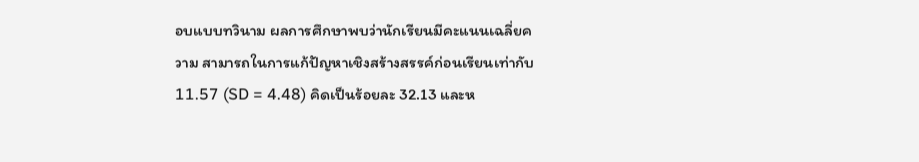อบแบบทวินาม ผลการศึกษาพบว่านักเรียนมีคะแนนเฉลี่ยความ สามารถในการแก้ปัญหาเชิงสร้างสรรค์ก่อนเรียนเท่ากับ 11.57 (SD = 4.48) คิดเป็นร้อยละ 32.13 และห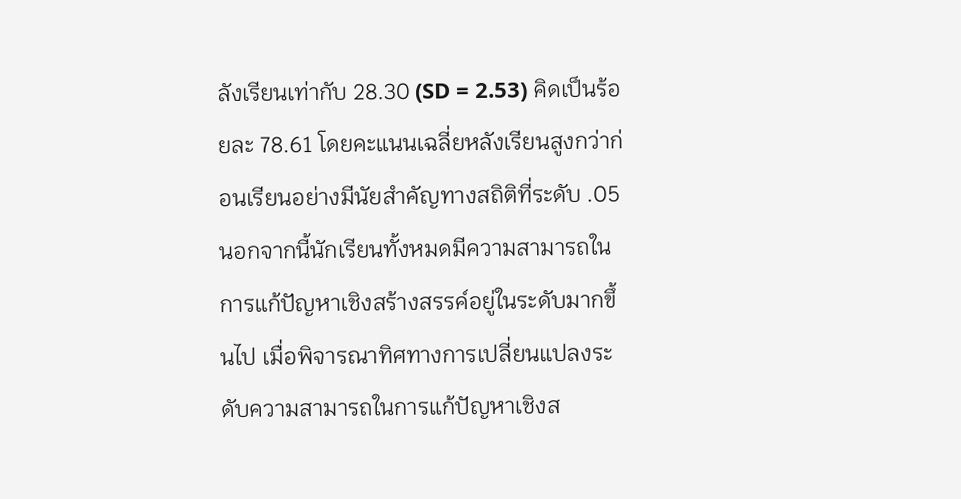ลังเรียนเท่ากับ 28.30 (SD = 2.53) คิดเป็นร้อยละ 78.61 โดยคะแนนเฉลี่ยหลังเรียนสูงกว่าก่อนเรียนอย่างมีนัยสำคัญทางสถิติที่ระดับ .05 นอกจากนี้นักเรียนทั้งหมดมีความสามารถในการแก้ปัญหาเชิงสร้างสรรค์อยู่ในระดับมากขึ้นไป เมื่อพิจารณาทิศทางการเปลี่ยนแปลงระดับความสามารถในการแก้ปัญหาเชิงส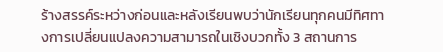ร้างสรรค์ระหว่างก่อนและหลังเรียนพบว่านักเรียนทุกคนมีทิศทางการเปลี่ยนแปลงความสามารถในเชิงบวกทั้ง 3 สถานการ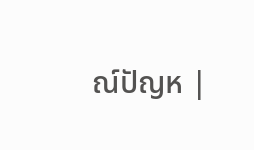ณ์ปัญห |